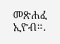መጽሐፈ ኢዮብ።.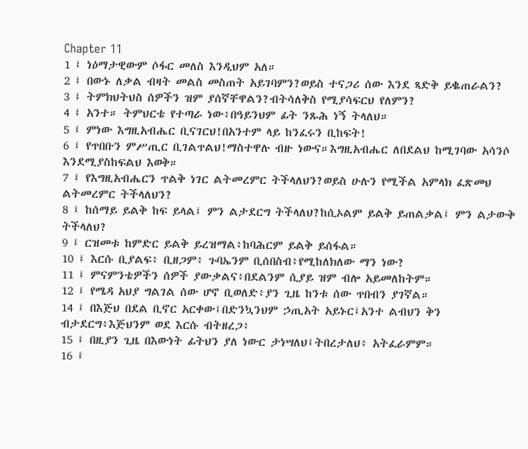Chapter 11
1 ፤ ነዕማታዊውም ሶፋር መለስ እንዲህም አለ።
2 ፤ በውኑ ለቃል ብዛት መልስ መስጠት አይገባምን?ወይስ ተናጋሪ ሰው እንደ ጻድቅ ይቈጠራልን?
3 ፤ ትምክህትህስ ሰዎችን ዝም ያሰኛቸዋልን?ብትሳለቅስ የሚያሳፍርህ የለምን?
4 ፤ አንተ። ትምህርቴ የተጣራ ነው፥በዓይንህም ፊት ንጹሕ ነኝ ትላለህ።
5 ፤ ምነው እግዚአብሔር ቢናገርህ!በአንተም ላይ ከንፈሩን ቢከፍት!
6 ፤ የጥበቡን ምሥጢር ቢገልጥልህ!ማስተዋሉ ብዙ ነውና።እግዚአብሔር ለበደልህ ከሚገባው አሳንሶ እንደሚያስከፍልህ እወቅ።
7 ፤ የእግዚአብሔርን ጥልቅ ነገር ልትመረምር ትችላለህን?ወይስ ሁሉን የሚችል አምላክ ፈጽመህ ልትመረምር ትችላለህን?
8 ፤ ከሰማይ ይልቅ ከፍ ይላል፤ ምን ልታደርግ ትችላለህ?ከሲኦልም ይልቅ ይጠልቃል፤ ምን ልታውቅ ትችላለህ?
9 ፤ ርዝመቱ ከምድር ይልቅ ይረዝማል፥ከባሕርም ይልቅ ይሰፋል።
10 ፤ እርሱ ቢያልፍ፥ ቢዘጋም፥ ጉባኤንም ቢሰበስብ፥የሚከለክለው ማን ነው?
11 ፤ ምናምንቴዎችን ሰዎች ያውቃልና፥በደልንም ሲያይ ዝም ብሎ አይመለከትም።
12 ፤ የሜዳ አህያ ግልገል ሰው ሆኖ ቢወለድ፥ያን ጊዜ ከንቱ ሰው ጥበብን ያገኛል።
14 ፤ በእጅህ በደል ቢኖር አርቀው፤በድንኳንህም ኃጢአት አይኑር፤አንተ ልብህን ቅን ብታደርግ፥እጅህንም ወደ እርሱ ብትዘረጋ፥
15 ፤ በዚያን ጊዜ በእውነት ፊትህን ያለ ነውር ታነሣለህ፤ትበረታለህ፥ አትፈራምም።
16 ፤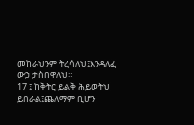መከራህንም ትረሳለህ፤እንዳለፈ ውኃ ታስበዋለህ።
17 ፤ ከቅትር ይልቅ ሕይወትህ ይበራል፤ጨለማም ቢሆን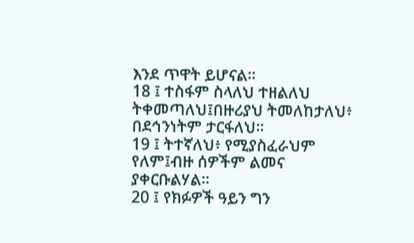እንደ ጥዋት ይሆናል።
18 ፤ ተስፋም ስላለህ ተዘልለህ ትቀመጣለህ፤በዙሪያህ ትመለከታለህ፥ በደኅንነትም ታርፋለህ።
19 ፤ ትተኛለህ፥ የሚያስፈራህም የለም፤ብዙ ሰዎችም ልመና ያቀርቡልሃል።
20 ፤ የክፉዎች ዓይን ግን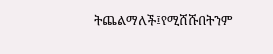ትጨልማለች፤የሚሸሹበትንም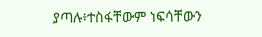ያጣሉ፥ተስፋቸውም ነፍሳቸውን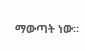ማውጣት ነው።